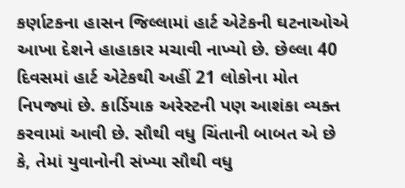કર્ણાટકના હાસન જિલ્લામાં હાર્ટ એટેકની ઘટનાઓએ આખા દેશને હાહાકાર મચાવી નાખ્યો છે. છેલ્લા 40 દિવસમાં હાર્ટ એટેકથી અહીં 21 લોકોના મોત નિપજ્યાં છે. કાર્ડિયાક અરેસ્ટની પણ આશંકા વ્યક્ત કરવામાં આવી છે. સૌથી વધુ ચિંતાની બાબત એ છે કે, તેમાં યુવાનોની સંખ્યા સૌથી વધુ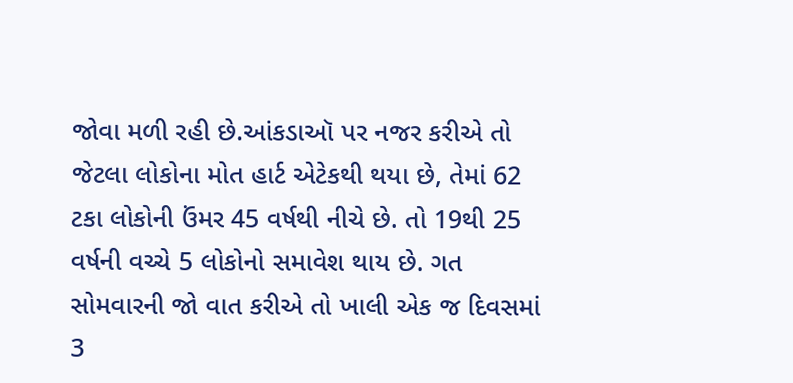જોવા મળી રહી છે.આંકડાઑ પર નજર કરીએ તો જેટલા લોકોના મોત હાર્ટ એટેકથી થયા છે, તેમાં 62 ટકા લોકોની ઉંમર 45 વર્ષથી નીચે છે. તો 19થી 25 વર્ષની વચ્ચે 5 લોકોનો સમાવેશ થાય છે. ગત સોમવારની જો વાત કરીએ તો ખાલી એક જ દિવસમાં 3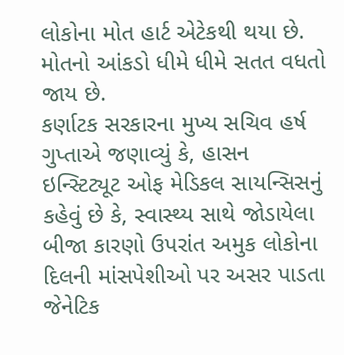લોકોના મોત હાર્ટ એટેકથી થયા છે. મોતનો આંકડો ધીમે ધીમે સતત વધતો જાય છે.
કર્ણાટક સરકારના મુખ્ય સચિવ હર્ષ ગુપ્તાએ જણાવ્યું કે, હાસન ઇન્સ્ટિટ્યૂટ ઓફ મેડિકલ સાયન્સિસનું કહેવું છે કે, સ્વાસ્થ્ય સાથે જોડાયેલા બીજા કારણો ઉપરાંત અમુક લોકોના દિલની માંસપેશીઓ પર અસર પાડતા જેનેટિક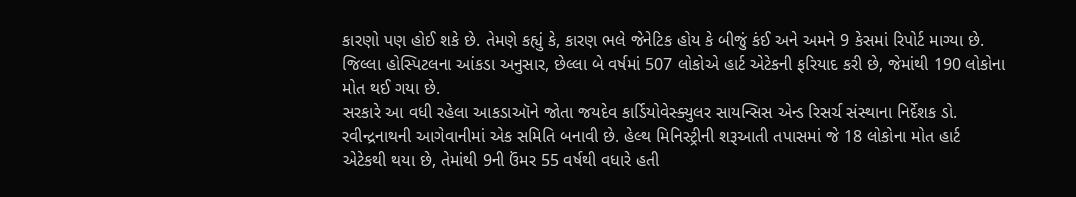કારણો પણ હોઈ શકે છે. તેમણે કહ્યું કે, કારણ ભલે જેનેટિક હોય કે બીજું કંઈ અને અમને 9 કેસમાં રિપોર્ટ માગ્યા છે. જિલ્લા હોસ્પિટલના આંકડા અનુસાર, છેલ્લા બે વર્ષમાં 507 લોકોએ હાર્ટ એટેકની ફરિયાદ કરી છે, જેમાંથી 190 લોકોના મોત થઈ ગયા છે.
સરકારે આ વધી રહેલા આકડાઑને જોતા જયદેવ કાર્ડિયોવેસ્ક્યુલર સાયન્સિસ એન્ડ રિસર્ચ સંસ્થાના નિર્દેશક ડો. રવીન્દ્રનાથની આગેવાનીમાં એક સમિતિ બનાવી છે. હેલ્થ મિનિસ્ટ્રીની શરૂઆતી તપાસમાં જે 18 લોકોના મોત હાર્ટ એટેકથી થયા છે, તેમાંથી 9ની ઉંમર 55 વર્ષથી વધારે હતી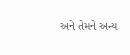અને તેમને અન્ય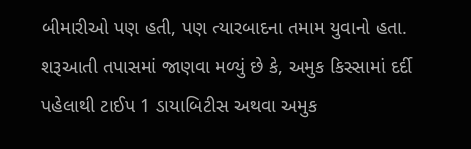બીમારીઓ પણ હતી, પણ ત્યારબાદના તમામ યુવાનો હતા.
શરૂઆતી તપાસમાં જાણવા મળ્યું છે કે, અમુક કિસ્સામાં દર્દી પહેલાથી ટાઈપ 1 ડાયાબિટીસ અથવા અમુક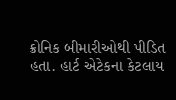ક્રોનિક બીમારીઓથી પીડિત હતા. હાર્ટ એટેકના કેટલાય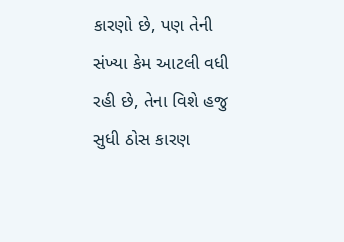કારણો છે, પણ તેની સંખ્યા કેમ આટલી વધી રહી છે, તેના વિશે હજુ સુધી ઠોસ કારણ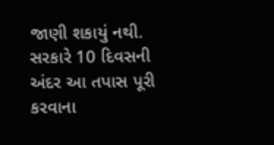જાણી શકાયું નથી. સરકારે 10 દિવસની અંદર આ તપાસ પૂરી કરવાના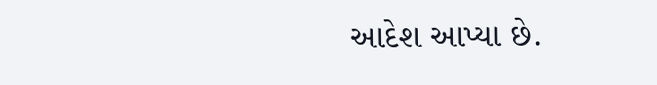આદેશ આપ્યા છે.